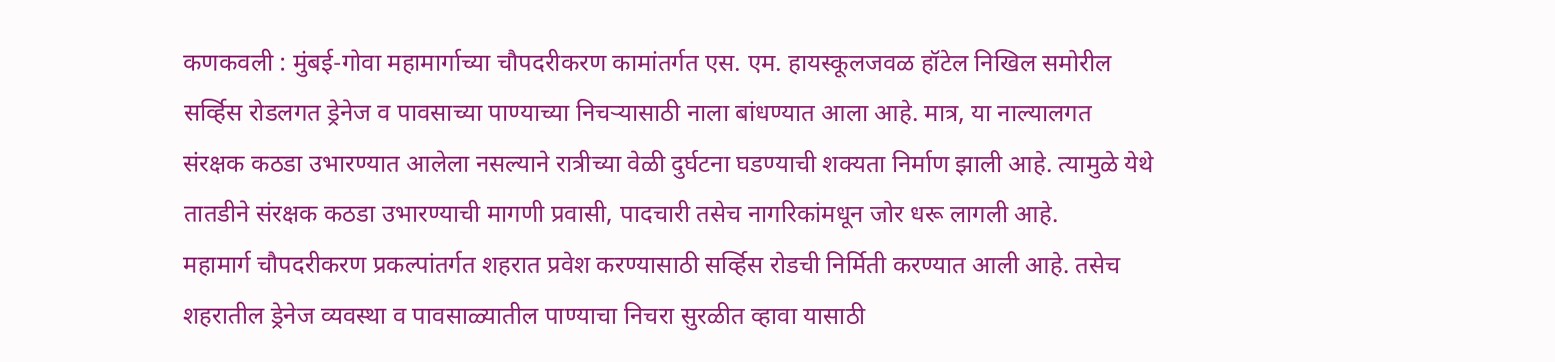कणकवली : मुंबई-गोवा महामार्गाच्या चौपदरीकरण कामांतर्गत एस. एम. हायस्कूलजवळ हॉटेल निखिल समोरील सर्व्हिस रोडलगत ड्रेनेज व पावसाच्या पाण्याच्या निचऱ्यासाठी नाला बांधण्यात आला आहे. मात्र, या नाल्यालगत संरक्षक कठडा उभारण्यात आलेला नसल्याने रात्रीच्या वेळी दुर्घटना घडण्याची शक्यता निर्माण झाली आहे. त्यामुळे येथे तातडीने संरक्षक कठडा उभारण्याची मागणी प्रवासी, पादचारी तसेच नागरिकांमधून जोर धरू लागली आहे.
महामार्ग चौपदरीकरण प्रकल्पांतर्गत शहरात प्रवेश करण्यासाठी सर्व्हिस रोडची निर्मिती करण्यात आली आहे. तसेच शहरातील ड्रेनेज व्यवस्था व पावसाळ्यातील पाण्याचा निचरा सुरळीत व्हावा यासाठी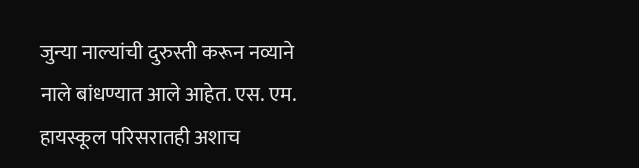जुन्या नाल्यांची दुरुस्ती करून नव्याने नाले बांधण्यात आले आहेत. एस. एम. हायस्कूल परिसरातही अशाच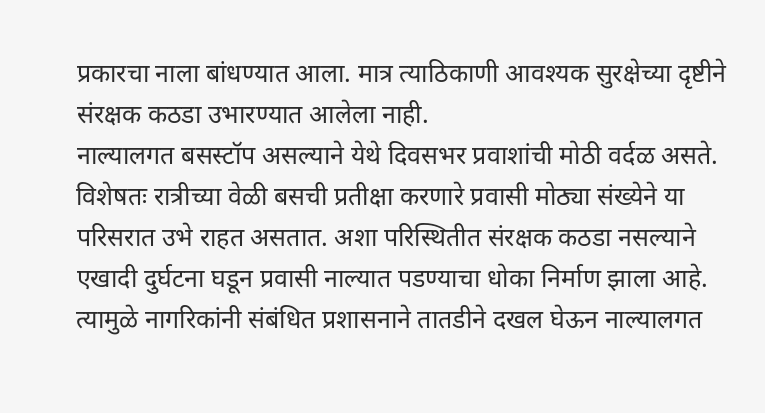प्रकारचा नाला बांधण्यात आला. मात्र त्याठिकाणी आवश्यक सुरक्षेच्या दृष्टीने संरक्षक कठडा उभारण्यात आलेला नाही.
नाल्यालगत बसस्टॉप असल्याने येथे दिवसभर प्रवाशांची मोठी वर्दळ असते. विशेषतः रात्रीच्या वेळी बसची प्रतीक्षा करणारे प्रवासी मोठ्या संख्येने या परिसरात उभे राहत असतात. अशा परिस्थितीत संरक्षक कठडा नसल्याने एखादी दुर्घटना घडून प्रवासी नाल्यात पडण्याचा धोका निर्माण झाला आहे. त्यामुळे नागरिकांनी संबंधित प्रशासनाने तातडीने दखल घेऊन नाल्यालगत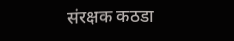संरक्षक कठडा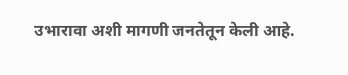उभारावा अशी मागणी जनतेतून केली आहे.